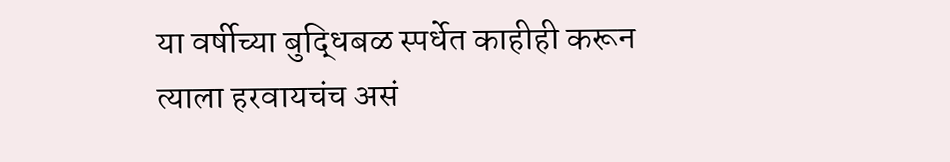या वर्षीच्या बुद्धिबळ स्पर्धेत काहीही करून त्याला हरवायचंच असं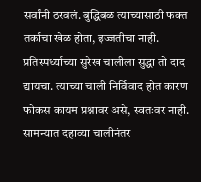सर्वांनी ठरवलं. बुद्धिबळ त्याच्यासाठी फक्त तर्काचा खेळ होता, इज्जतीचा नाही. प्रतिस्पर्ध्याच्या सुरेख चालीला सुद्धा तो दाद द्यायचा. त्याच्या चाली निर्विवाद होत कारण फोकस कायम प्रश्नावर असे, स्वतःवर नाही.
सामन्यात दहाव्या चालीनंतर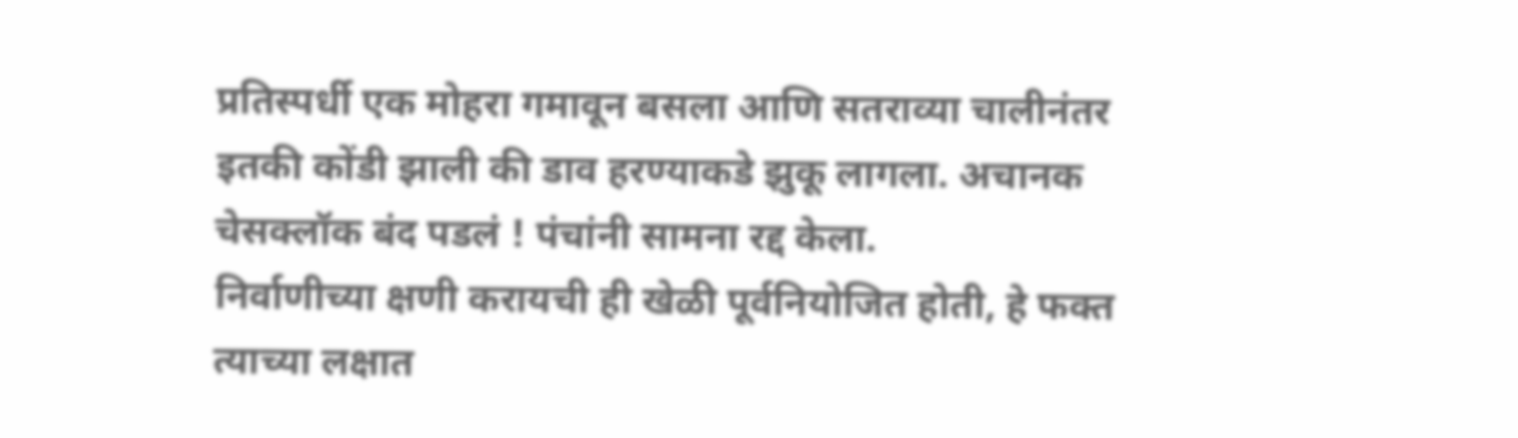प्रतिस्पर्धी एक मोहरा गमावून बसला आणि सतराव्या चालीनंतर इतकी कोंडी झाली की डाव हरण्याकडे झुकू लागला. अचानक चेसक्लॉक बंद पडलं ! पंचांनी सामना रद्द केला.
निर्वाणीच्या क्षणी करायची ही खेळी पूर्वनियोजित होती, हे फक्त त्याच्या लक्षात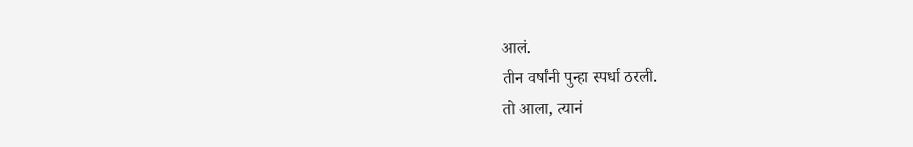आलं.
तीन वर्षांनी पुन्हा स्पर्धा ठरली.
तो आला, त्यानं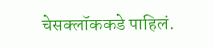चेसक्लॉककडे पाहिलं.